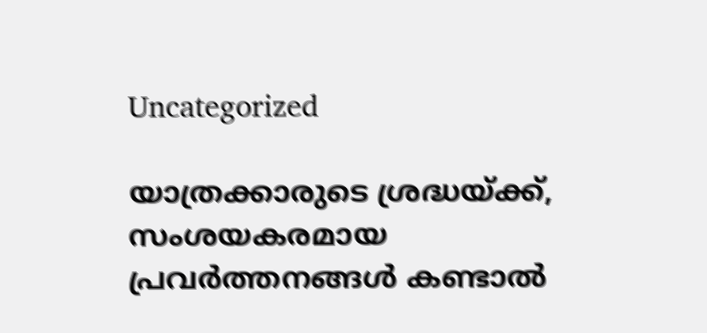Uncategorized

യാത്രക്കാരുടെ ശ്രദ്ധയ്ക്ക്, സംശയകരമായ പ്രവർത്തനങ്ങൾ കണ്ടാൽ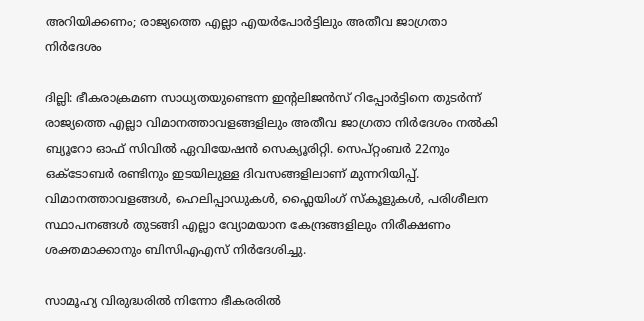അറിയിക്കണം; രാജ്യത്തെ എല്ലാ എയർപോർട്ടിലും അതീവ ജാഗ്രതാ നിര്‍ദേശം

ദില്ലി: ഭീകരാക്രമണ സാധ്യതയുണ്ടെന്ന ഇന്‍റലിജൻസ് റിപ്പോര്‍ട്ടിനെ തുടര്‍ന്ന് രാജ്യത്തെ എല്ലാ വിമാനത്താവളങ്ങളിലും അതീവ ജാഗ്രതാ നിര്‍ദേശം നല്‍കി ബ്യൂറോ ഓഫ് സിവില്‍ ഏവിയേഷന്‍ സെക്യൂരിറ്റി. സെപ്റ്റംബർ 22നും ഒക്ടോബർ രണ്ടിനും ഇടയിലുള്ള ദിവസങ്ങളിലാണ് മുന്നറിയിപ്പ്. വിമാനത്താവളങ്ങൾ, ഹെലിപ്പാഡുകൾ, ഫ്ലൈയിംഗ് സ്കൂളുകൾ, പരിശീലന സ്ഥാപനങ്ങൾ തുടങ്ങി എല്ലാ വ്യോമയാന കേന്ദ്രങ്ങളിലും നിരീക്ഷണം ശക്തമാക്കാനും ബിസിഎഎസ് നിർദേശിച്ചു.

സാമൂഹ്യ വിരുദ്ധരിൽ നിന്നോ ഭീകരരിൽ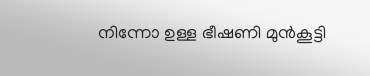നിന്നോ ഉള്ള ഭീഷണി മുൻകൂട്ടി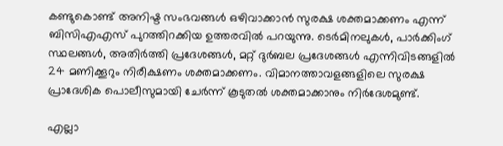കണ്ടുകൊണ്ട് അനിഷ്ട സംഭവങ്ങൾ ഒഴിവാക്കാൻ സുരക്ഷ ശക്തമാക്കണം എന്ന് ബിസിഎഎസ് പുറത്തിറക്കിയ ഉത്തരവിൽ പറയുന്നു. ടെർമിനലുകൾ, പാർക്കിംഗ് സ്ഥലങ്ങൾ, അതിർത്തി പ്രദേശങ്ങൾ, മറ്റ് ദുർബല പ്രദേശങ്ങൾ എന്നിവിടങ്ങളിൽ 24 മണിക്കൂറും നിരീക്ഷണം ശക്തമാക്കണം. വിമാനത്താവളങ്ങളിലെ സുരക്ഷ പ്രാദേശിക പൊലീസുമായി ചേർന്ന് കൂടുതൽ ശക്തമാക്കാനും നിർദേശമുണ്ട്.

എല്ലാ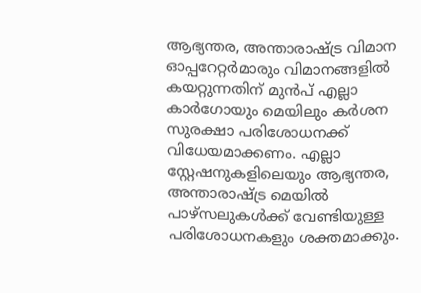ആഭ്യന്തര, അന്താരാഷ്ട്ര വിമാന ഓപ്പറേറ്റർമാരും വിമാനങ്ങളിൽ കയറ്റുന്നതിന് മുൻപ് എല്ലാ കാർഗോയും മെയിലും കർശന സുരക്ഷാ പരിശോധനക്ക് വിധേയമാക്കണം. എല്ലാ സ്റ്റേഷനുകളിലെയും ആഭ്യന്തര, അന്താരാഷ്ട്ര മെയിൽ പാഴ്സലുകൾക്ക് വേണ്ടിയുള്ള പരിശോധനകളും ശക്തമാക്കും.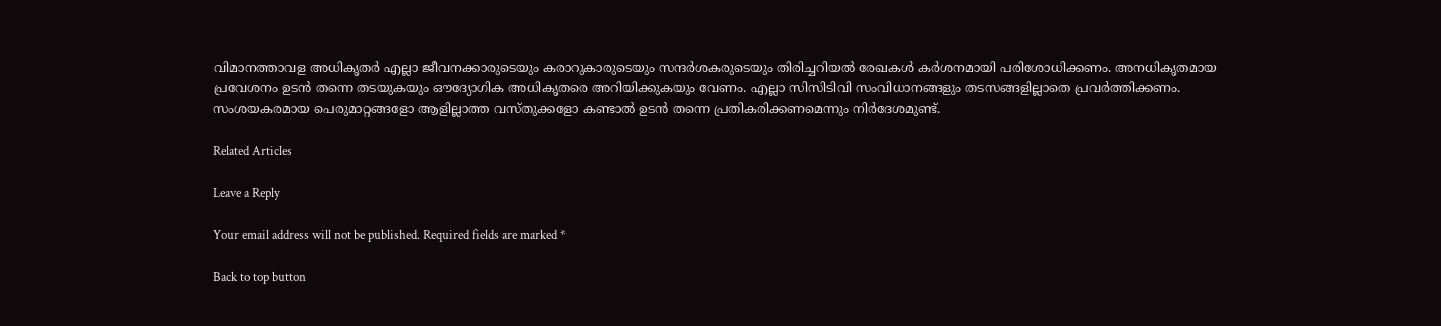വിമാനത്താവള അധികൃതര്‍ എല്ലാ ജീവനക്കാരുടെയും കരാറുകാരുടെയും സന്ദർശകരുടെയും തിരിച്ചറിയൽ രേഖകൾ കർശനമായി പരിശോധിക്കണം. അനധികൃതമായ പ്രവേശനം ഉടൻ തന്നെ തടയുകയും ഔദ്യോഗിക അധികൃതരെ അറിയിക്കുകയും വേണം. എല്ലാ സിസിടിവി സംവിധാനങ്ങളും തടസങ്ങളില്ലാതെ പ്രവർത്തിക്കണം. സംശയകരമായ പെരുമാറ്റങ്ങളോ ആളില്ലാത്ത വസ്തുക്കളോ കണ്ടാൽ ഉടൻ തന്നെ പ്രതികരിക്കണമെന്നും നിർദേശമുണ്ട്.

Related Articles

Leave a Reply

Your email address will not be published. Required fields are marked *

Back to top button